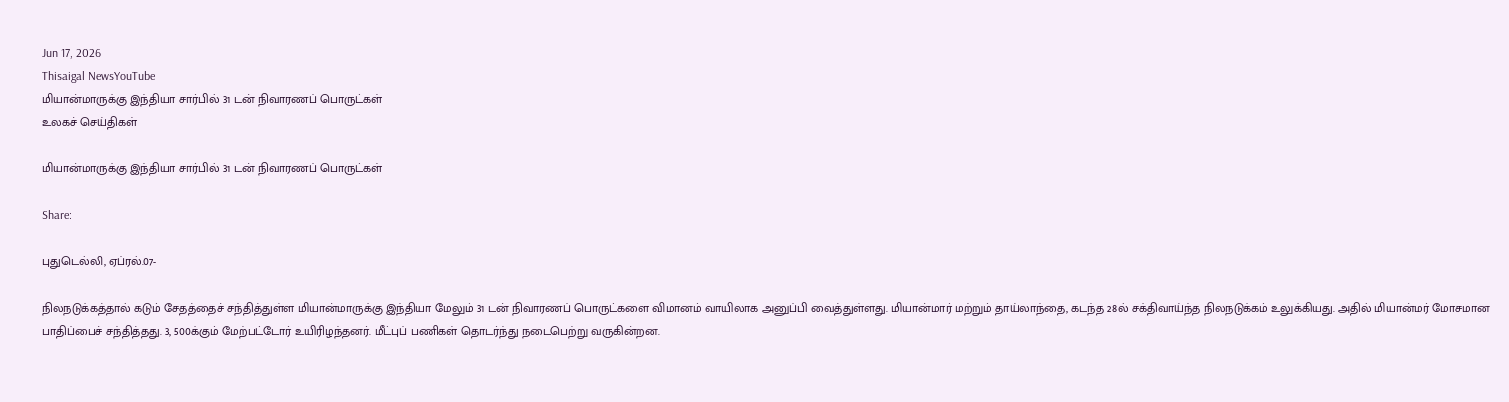Jun 17, 2026
Thisaigal NewsYouTube
மியான்மாருக்கு இந்தியா சார்பில் 31 டன் நிவாரணப் பொருட்கள்
உலகச் செய்திகள்

மியான்மாருக்கு இந்தியா சார்பில் 31 டன் நிவாரணப் பொருட்கள்

Share:

புதுடெல்லி, ஏப்ரல்.07-

நிலநடுக்கத்தால் கடும் சேதத்தைச் சந்தித்துள்ள மியான்மாருக்கு இந்தியா மேலும் 31 டன் நிவாரணப் பொருட்களை விமானம் வாயிலாக அனுப்பி வைத்துள்ளது. மியான்மார் மற்றும் தாய்லாந்தை, கடந்த 28ல் சக்திவாய்ந்த நிலநடுக்கம் உலுக்கியது. அதில் மியான்மர் மோசமான பாதிப்பைச் சந்தித்தது. 3, 500க்கும் மேற்பட்டோர் உயிரிழந்தனர். மீட்புப் பணிகள் தொடர்ந்து நடைபெற்று வருகின்றன.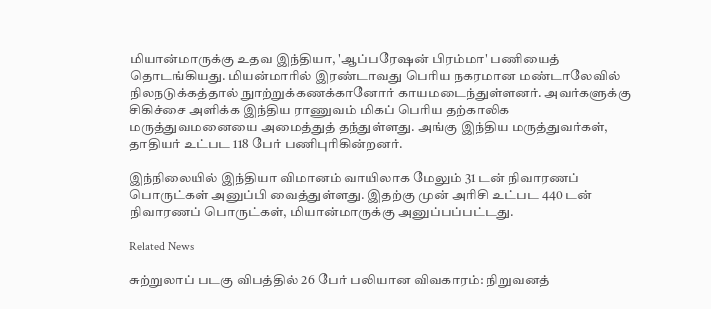மியான்மாருக்கு உதவ இந்தியா, 'ஆப்பரேஷன் பிரம்மா' பணியைத் தொடங்கியது. மியன்மாரில் இரண்டாவது பெரிய நகரமான மண்டாலேவில் நிலநடுக்கத்தால் நுாற்றுக்கணக்கானோர் காயமடைந்துள்ளனர். அவர்களுக்கு சிகிச்சை அளிக்க இந்திய ராணுவம் மிகப் பெரிய தற்காலிக மருத்துவமனையை அமைத்துத் தந்துள்ளது. அங்கு இந்திய மருத்துவர்கள், தாதியர் உட்பட 118 பேர் பணிபுரிகின்றனர்.

இந்நிலையில் இந்தியா விமானம் வாயிலாக மேலும் 31 டன் நிவாரணப் பொருட்கள் அனுப்பி வைத்துள்ளது. இதற்கு முன் அரிசி உட்பட 440 டன் நிவாரணப் பொருட்கள், மியான்மாருக்கு அனுப்பப்பட்டது.

Related News

சுற்றுலாப் படகு விபத்தில் 26 பேர் பலியான விவகாரம்: நிறுவனத்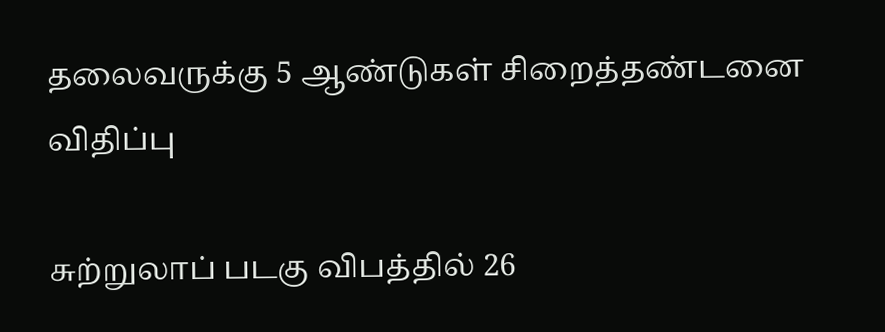தலைவருக்கு 5 ஆண்டுகள் சிறைத்தண்டனை விதிப்பு

சுற்றுலாப் படகு விபத்தில் 26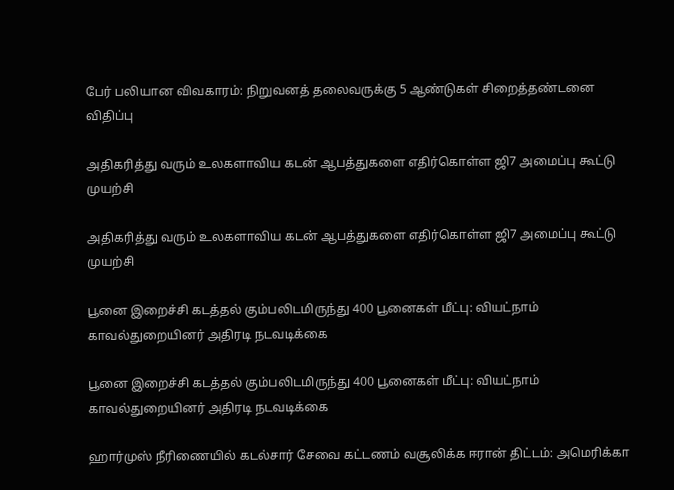பேர் பலியான விவகாரம்: நிறுவனத் தலைவருக்கு 5 ஆண்டுகள் சிறைத்தண்டனை விதிப்பு

அதிகரித்து வரும் உலகளாவிய கடன் ஆபத்துகளை எதிர்கொள்ள ஜி7 அமைப்பு கூட்டு முயற்சி

அதிகரித்து வரும் உலகளாவிய கடன் ஆபத்துகளை எதிர்கொள்ள ஜி7 அமைப்பு கூட்டு முயற்சி

பூனை இறைச்சி கடத்தல் கும்பலிடமிருந்து 400 பூனைகள் மீட்பு: வியட்நாம் காவல்துறையினர் அதிரடி நடவடிக்கை

பூனை இறைச்சி கடத்தல் கும்பலிடமிருந்து 400 பூனைகள் மீட்பு: வியட்நாம் காவல்துறையினர் அதிரடி நடவடிக்கை

ஹார்முஸ் நீரிணையில் கடல்சார் சேவை கட்டணம் வசூலிக்க ஈரான் திட்டம்: அமெரிக்கா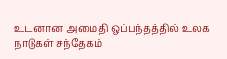உடனான அமைதி ஒப்பந்தத்தில் உலக நாடுகள் சந்தேகம்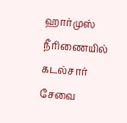ஹார்முஸ் நீரிணையில் கடல்சார் சேவை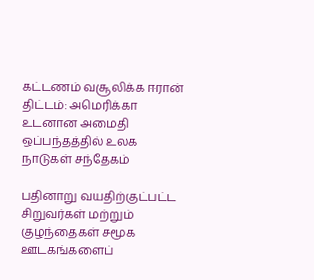கட்டணம் வசூலிக்க ஈரான் திட்டம்: அமெரிக்கா உடனான அமைதி ஒப்பந்தத்தில் உலக நாடுகள் சந்தேகம்

பதினாறு வயதிற்குட்பட்ட சிறுவர்கள் மற்றும் குழந்தைகள் சமூக ஊடகங்களைப்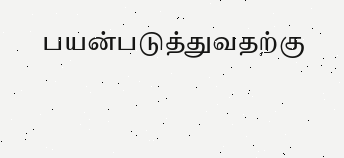பயன்படுத்துவதற்கு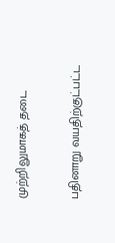முற்றிலுமாகத் தடை

பதினாறு வயதிற்குட்பட்ட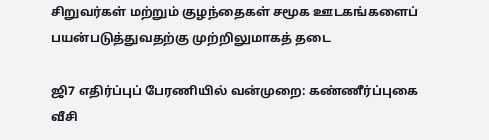சிறுவர்கள் மற்றும் குழந்தைகள் சமூக ஊடகங்களைப் பயன்படுத்துவதற்கு முற்றிலுமாகத் தடை

ஜி7 எதிர்ப்புப் பேரணியில் வன்முறை: கண்ணீர்ப்புகை வீசி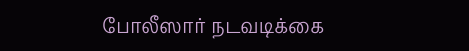போலீஸார் நடவடிக்கை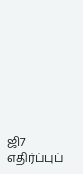ஜி7 எதிர்ப்புப்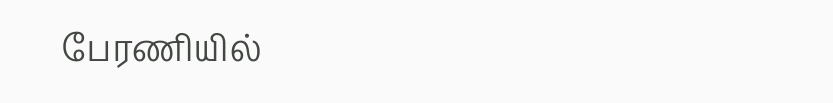பேரணியில்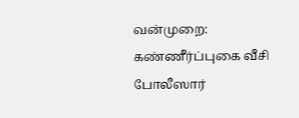வன்முறை: கண்ணீர்ப்புகை வீசி போலீஸார்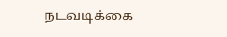நடவடிக்கை